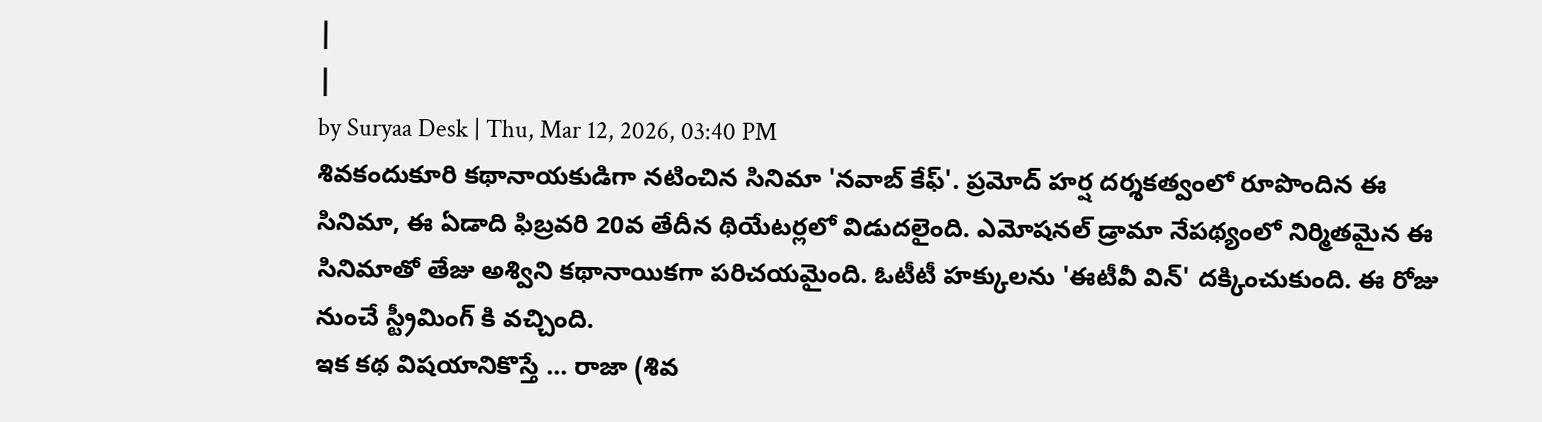|
|
by Suryaa Desk | Thu, Mar 12, 2026, 03:40 PM
శివకందుకూరి కథానాయకుడిగా నటించిన సినిమా 'నవాబ్ కేఫ్'. ప్రమోద్ హర్ష దర్శకత్వంలో రూపొందిన ఈ సినిమా, ఈ ఏడాది ఫిబ్రవరి 20వ తేదీన థియేటర్లలో విడుదలైంది. ఎమోషనల్ డ్రామా నేపథ్యంలో నిర్మితమైన ఈ సినిమాతో తేజు అశ్విని కథానాయికగా పరిచయమైంది. ఓటీటీ హక్కులను 'ఈటీవీ విన్' దక్కించుకుంది. ఈ రోజు నుంచే స్ట్రీమింగ్ కి వచ్చింది.
ఇక కథ విషయానికొస్తే ... రాజా (శివ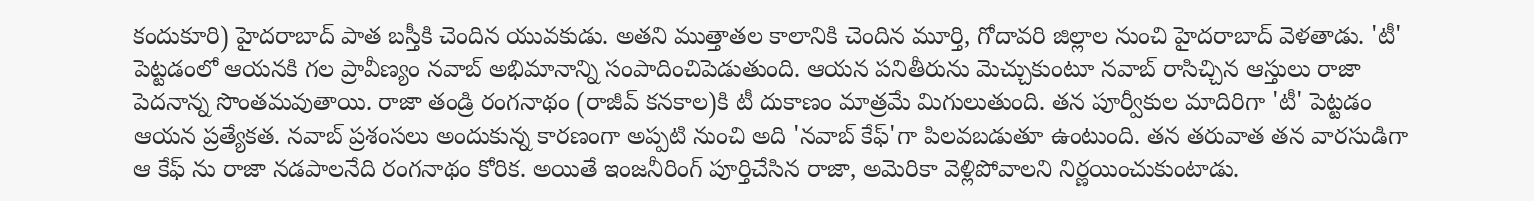కందుకూరి) హైదరాబాద్ పాత బస్తీకి చెందిన యువకుడు. అతని ముత్తాతల కాలానికి చెందిన మూర్తి, గోదావరి జిల్లాల నుంచి హైదరాబాద్ వెళతాడు. 'టీ' పెట్టడంలో ఆయనకి గల ప్రావీణ్యం నవాబ్ అభిమానాన్ని సంపాదించిపెడుతుంది. ఆయన పనితీరును మెచ్చుకుంటూ నవాబ్ రాసిచ్చిన ఆస్తులు రాజా పెదనాన్న సొంతమవుతాయి. రాజా తండ్రి రంగనాథం (రాజీవ్ కనకాల)కి టీ దుకాణం మాత్రమే మిగులుతుంది. తన పూర్వీకుల మాదిరిగా 'టీ' పెట్టడం ఆయన ప్రత్యేకత. నవాబ్ ప్రశంసలు అందుకున్న కారణంగా అప్పటి నుంచి అది 'నవాబ్ కేఫ్'గా పిలవబడుతూ ఉంటుంది. తన తరువాత తన వారసుడిగా ఆ కేఫ్ ను రాజా నడపాలనేది రంగనాథం కోరిక. అయితే ఇంజనీరింగ్ పూర్తిచేసిన రాజా, అమెరికా వెళ్లిపోవాలని నిర్ణయించుకుంటాడు.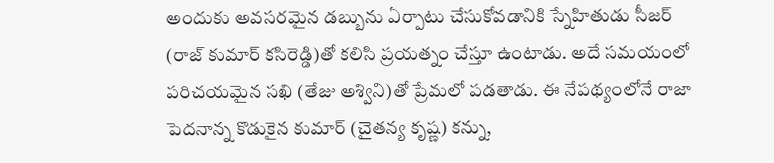అందుకు అవసరమైన డబ్బును ఏర్పాటు చేసుకోవడానికి స్నేహితుడు సీజర్ (రాజ్ కుమార్ కసిరెడ్డి)తో కలిసి ప్రయత్నం చేస్తూ ఉంటాడు. అదే సమయంలో పరిచయమైన సఖి (తేజు అశ్విని)తో ప్రేమలో పడతాడు. ఈ నేపథ్యంలోనే రాజా పెదనాన్న కొడుకైన కుమార్ (చైతన్య కృష్ణ) కన్ను,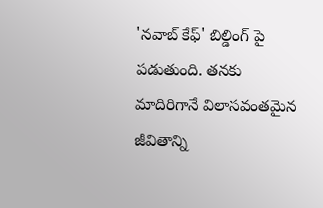'నవాబ్ కేఫ్' బిల్డింగ్ పై పడుతుంది. తనకు మాదిరిగానే విలాసవంతమైన జీవితాన్ని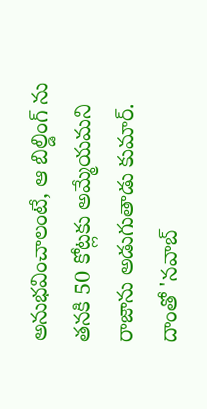అనుభవించాలంటే, ఆ బిల్డింగ్ ను తనకి 50 కోట్లకు అమ్మేయమని రాజాను అడుగుతాడు కుమార్. దాంతో 'నవాబ్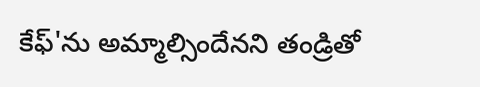కేఫ్'ను అమ్మాల్సిందేనని తండ్రితో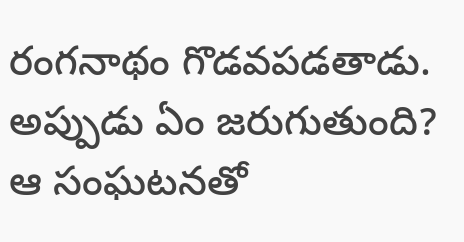రంగనాథం గొడవపడతాడు. అప్పుడు ఏం జరుగుతుంది? ఆ సంఘటనతో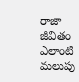రాజా జీవితం ఎలాంటి మలుపు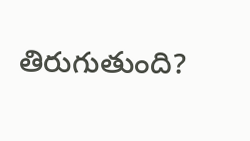తిరుగుతుంది?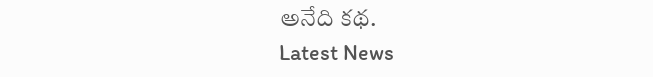అనేది కథ.
Latest News